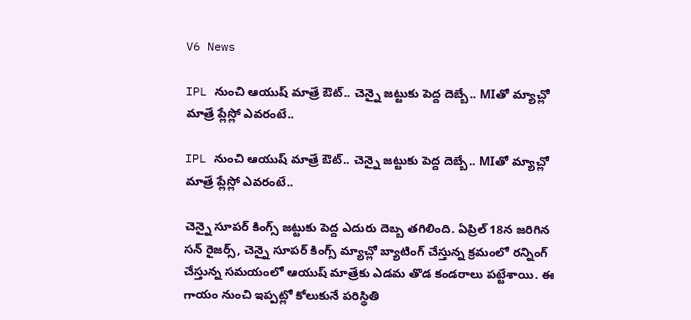V6 News

IPL నుంచి ఆయుష్ మాత్రే ఔట్.. చెన్నై జట్టుకు పెద్ద దెబ్బే.. MIతో మ్యాచ్లో మాత్రే ప్లేస్లో ఎవరంటే..

IPL నుంచి ఆయుష్ మాత్రే ఔట్.. చెన్నై జట్టుకు పెద్ద దెబ్బే.. MIతో మ్యాచ్లో మాత్రే ప్లేస్లో ఎవరంటే..

చెన్నై సూపర్ కింగ్స్ జట్టుకు పెద్ద ఎదురు దెబ్బ తగిలింది. ఏప్రిల్ 18న జరిగిన సన్ రైజర్స్, చెన్నై సూపర్ కింగ్స్ మ్యాచ్లో బ్యాటింగ్ చేస్తున్న క్రమంలో రన్నింగ్ చేస్తున్న సమయంలో ఆయుష్ మాత్రేకు ఎడమ తొడ కండరాలు పట్టేశాయి. ఈ గాయం నుంచి ఇప్పట్లో కోలుకునే పరిస్థితి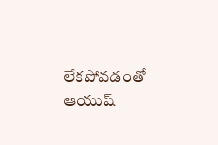లేకపోవడంతో ఆయుష్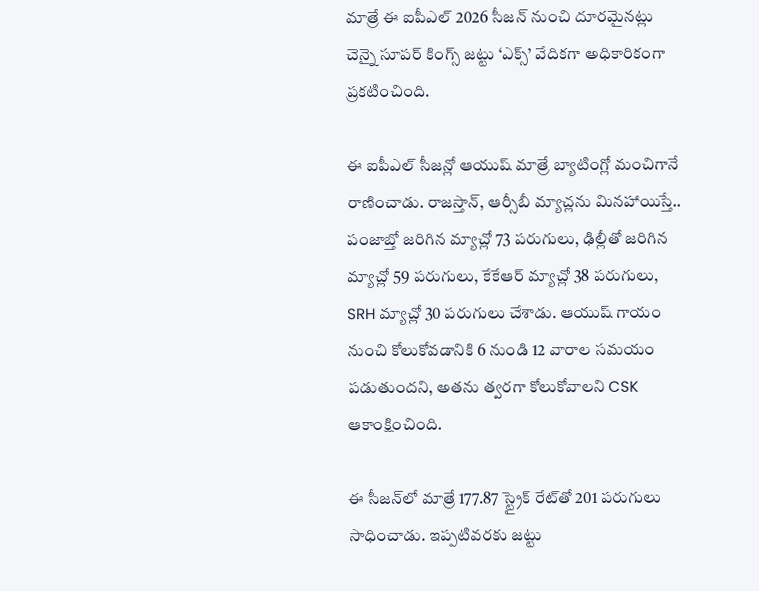మాత్రే ఈ ఐపీఎల్ 2026 సీజన్ నుంచి దూరమైనట్లు చెన్నై సూపర్ కింగ్స్ జట్టు ‘ఎక్స్’ వేదికగా అధికారికంగా ప్రకటించింది.

ఈ ఐపీఎల్ సీజన్లో ఆయుష్ మాత్రే బ్యాటింగ్లో మంచిగానే రాణించాడు. రాజస్తాన్, ఆర్సీబీ మ్యాచ్లను మినహాయిస్తే.. పంజాబ్తో జరిగిన మ్యాచ్లో 73 పరుగులు, ఢిల్లీతో జరిగిన మ్యాచ్లో 59 పరుగులు, కేకేఆర్ మ్యాచ్లో 38 పరుగులు, SRH మ్యాచ్లో 30 పరుగులు చేశాడు. ఆయుష్ గాయం నుంచి కోలుకోవడానికి 6 నుండి 12 వారాల సమయం పడుతుందని, అతను త్వరగా కోలుకోవాలని CSK ఆకాంక్షించింది.

ఈ సీజన్‌లో మాత్రే 177.87 స్ట్రైక్ రేట్‌తో 201 పరుగులు సాధించాడు. ఇప్పటివరకు జట్టు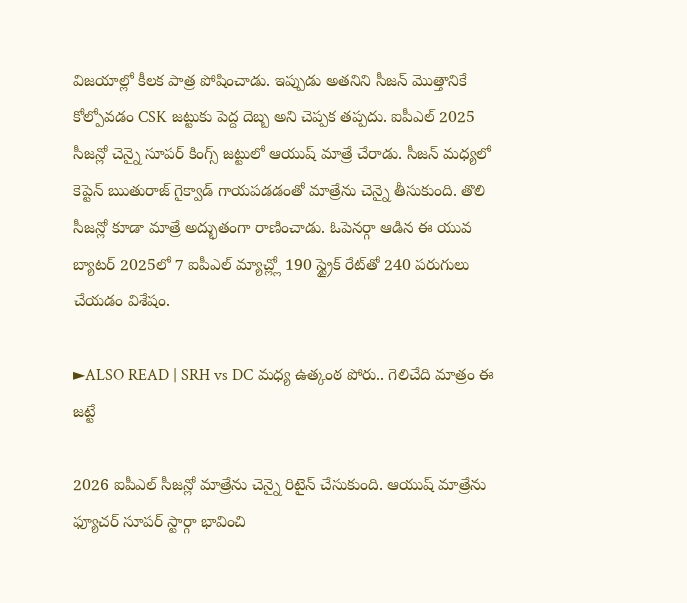విజయాల్లో కీలక పాత్ర పోషించాడు. ఇప్పుడు అతనిని సీజన్ మొత్తానికే కోల్పోవడం CSK జట్టుకు పెద్ద దెబ్బ అని చెప్పక తప్పదు. ఐపీఎల్ 2025 సీజన్లో చెన్నై సూపర్ కింగ్స్ జట్టులో ఆయుష్ మాత్రే చేరాడు. సీజన్ మధ్యలో కెప్టెన్ ఋతురాజ్ గైక్వాడ్ గాయపడడంతో మాత్రేను చెన్నై తీసుకుంది. తొలి సీజన్లో కూడా మాత్రే అద్భుతంగా రాణించాడు. ఓపెనర్గా ఆడిన ఈ యువ బ్యాటర్ 2025లో 7 ఐపీఎల్ మ్యాచ్ల్లో 190 స్ట్రైక్ రేట్‌తో 240 పరుగులు చేయడం విశేషం.

►ALSO READ | SRH vs DC మధ్య ఉత్కంఠ పోరు.. గెలిచేది మాత్రం ఈ జట్టే

2026 ఐపీఎల్ సీజన్లో మాత్రేను చెన్నై రిటైన్ చేసుకుంది. ఆయుష్ మాత్రేను ఫ్యూచర్ సూపర్ స్టార్గా భావించి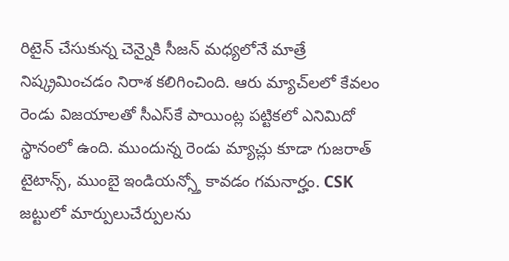రిటైన్ చేసుకున్న చెన్నైకి సీజన్ మధ్యలోనే మాత్రే నిష్క్రమించడం నిరాశ కలిగించింది. ఆరు మ్యాచ్‌లలో కేవలం రెండు విజయాలతో సీఎస్‌కే పాయింట్ల పట్టికలో ఎనిమిదో స్థానంలో ఉంది. ముందున్న రెండు మ్యాచ్లు కూడా గుజరాత్ టైటాన్స్, ముంబై ఇండియన్స్తో కావడం గమనార్హం. CSK జట్టులో మార్పులుచేర్పులను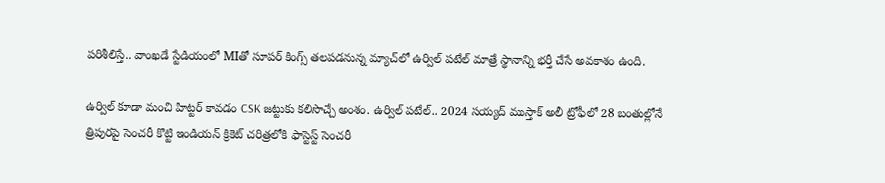పరిశీలిస్తే.. వాంఖడే స్టేడియంలో MIతో సూపర్ కింగ్స్ తలపడనున్న మ్యాచ్‌లో ఉర్విల్ పటేల్ మాత్రే స్థానాన్ని భర్తీ చేసే అవకాశం ఉంది.

ఉర్విల్ కూడా మంచి హిట్టర్ కావడం CSK జట్టుకు కలిసొచ్చే అంశం. ఉర్విల్ పటేల్.. 2024 సయ్యద్ ముస్తాక్ అలీ ట్రోఫీలో 28 బంతుల్లోనే త్రిపురపై సెంచరీ కొట్టి ఇండియన్ క్రికెట్ చరిత్రలోకి ఫాస్టెస్ట్ సెంచరీ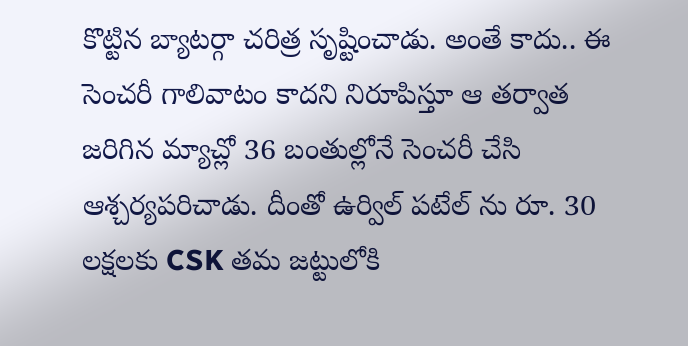కొట్టిన బ్యాటర్గా చరిత్ర సృష్టించాడు. అంతే కాదు.. ఈ సెంచరీ గాలివాటం కాదని నిరూపిస్తూ ఆ తర్వాత జరిగిన మ్యాచ్లో 36 బంతుల్లోనే సెంచరీ చేసి ఆశ్చర్యపరిచాడు. దీంతో ఉర్విల్ పటేల్ ను రూ. 30 లక్షలకు CSK తమ జట్టులోకి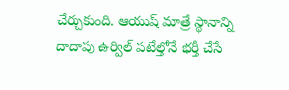చేర్చుకుంది. ఆయుష్ మాత్రే స్థానాన్ని దాదాపు ఉర్విల్ పటేల్తోనే భర్తీ చేసే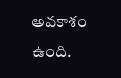అవకాశం ఉంది.